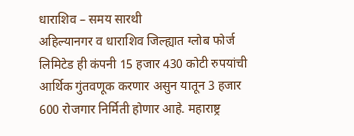धाराशिव – समय सारथी
अहिल्यानगर व धाराशिव जिल्ह्यात ग्लोब फोर्ज लिमिटेड ही कंपनी 15 हजार 430 कोटी रुपयांची आर्थिक गुंतवणूक करणार असुन यातून 3 हजार 600 रोजगार निर्मिती होणार आहे. महाराष्ट्र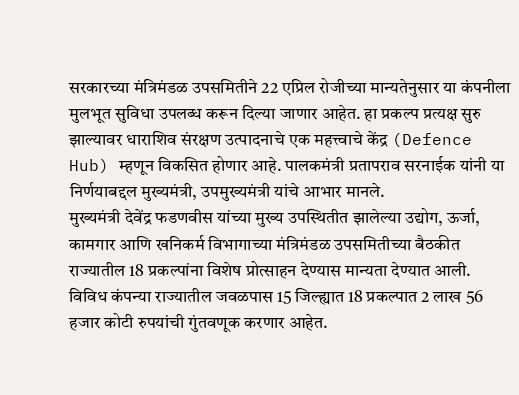सरकारच्या मंत्रिमंडळ उपसमितीने 22 एप्रिल रोजीच्या मान्यतेनुसार या कंपनीला मुलभूत सुविधा उपलब्ध करून दिल्या जाणार आहेत. हा प्रकल्प प्रत्यक्ष सुरु झाल्यावर धाराशिव संरक्षण उत्पादनाचे एक महत्त्वाचे केंद्र (Defence Hub) म्हणून विकसित होणार आहे. पालकमंत्री प्रतापराव सरनाईक यांनी या निर्णयाबद्दल मुख्यमंत्री, उपमुख्यमंत्री यांचे आभार मानले.
मुख्यमंत्री देवेंद्र फडणवीस यांच्या मुख्य उपस्थितीत झालेल्या उद्योग, ऊर्जा, कामगार आणि खनिकर्म विभागाच्या मंत्रिमंडळ उपसमितीच्या बैठकीत राज्यातील 18 प्रकल्पांना विशेष प्रोत्साहन देण्यास मान्यता देण्यात आली. विविध कंपन्या राज्यातील जवळपास 15 जिल्ह्यात 18 प्रकल्पात 2 लाख 56 हजार कोटी रुपयांची गुंतवणूक करणार आहेत.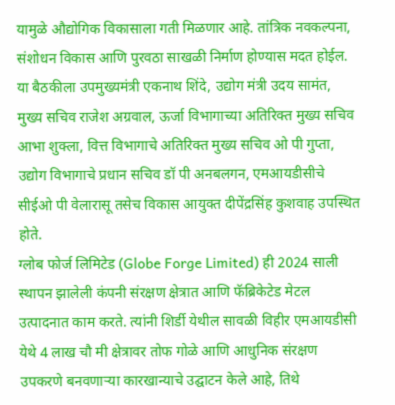यामुळे औद्योगिक विकासाला गती मिळणार आहे. तांत्रिक नवकल्पना, संशोधन विकास आणि पुरवठा साखळी निर्माण होण्यास मदत होईल.
या बैठकीला उपमुख्यमंत्री एकनाथ शिंदे, उद्योग मंत्री उदय सामंत, मुख्य सचिव राजेश अग्रवाल, ऊर्जा विभागाच्या अतिरिक्त मुख्य सचिव आभा शुक्ला, वित्त विभागाचे अतिरिक्त मुख्य सचिव ओ पी गुप्ता, उद्योग विभागाचे प्रधान सचिव डॉ पी अनबलगन, एमआयडीसीचे सीईओ पी वेलारासू तसेच विकास आयुक्त दीपेंद्रसिंह कुशवाह उपस्थित होते.
ग्लोब फोर्ज लिमिटेड (Globe Forge Limited) ही 2024 साली स्थापन झालेली कंपनी संरक्षण क्षेत्रात आणि फॅब्रिकेटेड मेटल उत्पादनात काम करते. त्यांनी शिर्डी येथील सावळी विहीर एमआयडीसी येथे 4 लाख चौ मी क्षेत्रावर तोफ गोळे आणि आधुनिक संरक्षण उपकरणे बनवणाऱ्या कारखान्याचे उद्घाटन केले आहे, तिथे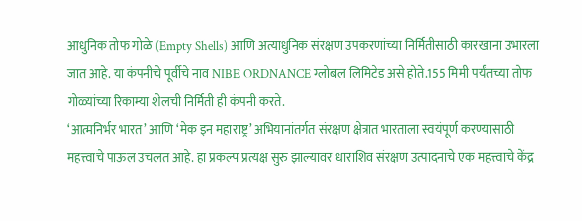आधुनिक तोफ गोळे (Empty Shells) आणि अत्याधुनिक संरक्षण उपकरणांच्या निर्मितीसाठी कारखाना उभारला जात आहे. या कंपनीचे पूर्वीचे नाव NIBE ORDNANCE ग्लोबल लिमिटेड असे होते.155 मिमी पर्यंतच्या तोफ गोळ्यांच्या रिकाम्या शेलची निर्मिती ही कंपनी करते.
‘आत्मनिर्भर भारत’ आणि ‘मेक इन महाराष्ट्र’ अभियानांतर्गत संरक्षण क्षेत्रात भारताला स्वयंपूर्ण करण्यासाठी महत्त्वाचे पाऊल उचलत आहे. हा प्रकल्प प्रत्यक्ष सुरु झाल्यावर धाराशिव संरक्षण उत्पादनाचे एक महत्त्वाचे केंद्र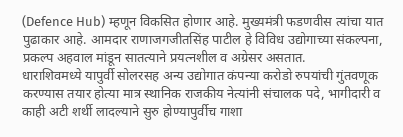(Defence Hub) म्हणून विकसित होणार आहे. मुख्यमंत्री फडणवीस त्यांचा यात पुढाकार आहे. आमदार राणाजगजीतसिंह पाटील हे विविध उद्योगाच्या संकल्पना, प्रकल्प अहवाल मांडून सातत्याने प्रयत्नशील व अग्रेसर असतात.
धाराशिवमध्ये यापुर्वी सोलरसह अन्य उद्योगात कंपन्या करोडो रुपयांची गुंतवणूक करण्यास तयार होत्या मात्र स्थानिक राजकीय नेत्यांनी संचालक पदे, भागीदारी व काही अटी शर्थी लादल्याने सुरु होण्यापुर्वीच गाशा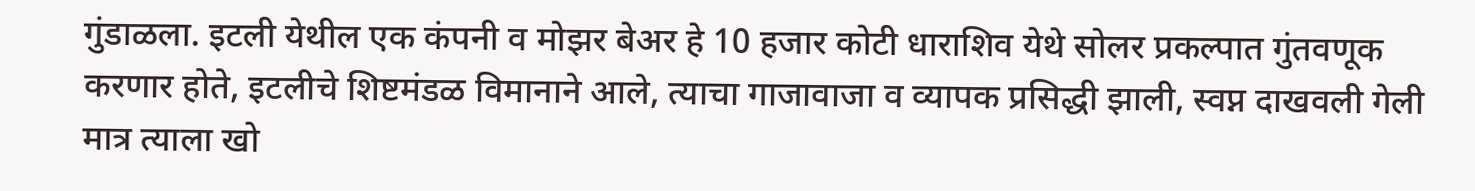गुंडाळला. इटली येथील एक कंपनी व मोझर बेअर हे 10 हजार कोटी धाराशिव येथे सोलर प्रकल्पात गुंतवणूक करणार होते, इटलीचे शिष्टमंडळ विमानाने आले, त्याचा गाजावाजा व व्यापक प्रसिद्धी झाली, स्वप्न दाखवली गेली मात्र त्याला खो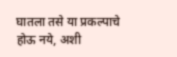घातला तसे या प्रकल्पाचे होऊ नये, अशी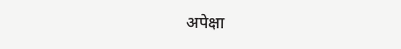अपेक्षा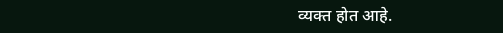व्यक्त होत आहे.